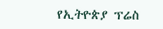የኢትዮጵያ ፕሬስ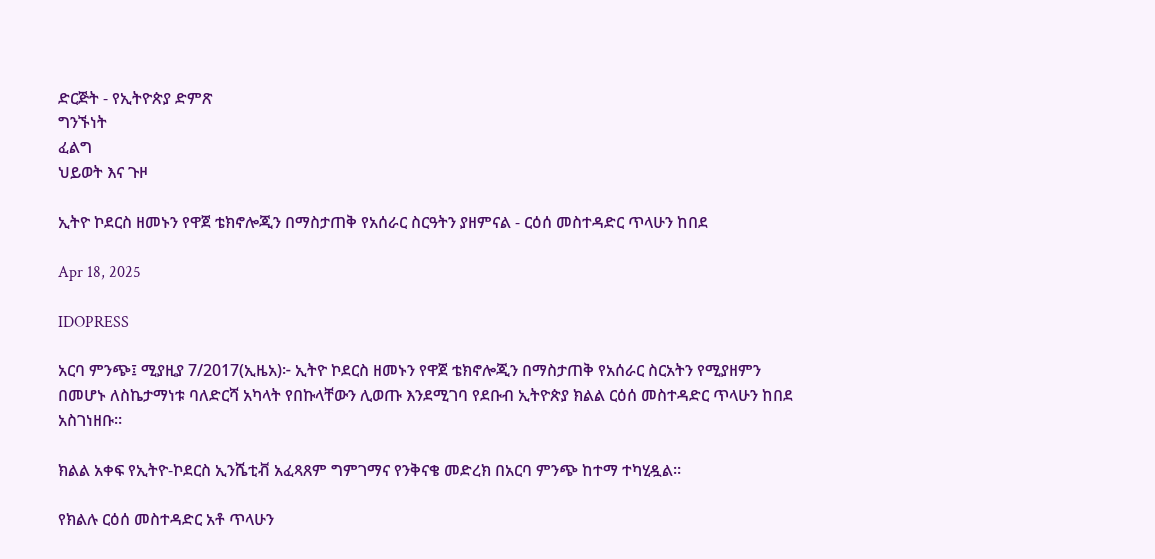ድርጅት - የኢትዮጵያ ድምጽ
ግንኙነት
ፈልግ
ህይወት እና ጉዞ

ኢትዮ ኮደርስ ዘመኑን የዋጀ ቴክኖሎጂን በማስታጠቅ የአሰራር ስርዓትን ያዘምናል - ርዕሰ መስተዳድር ጥላሁን ከበደ

Apr 18, 2025

IDOPRESS

አርባ ምንጭ፤ ሚያዚያ 7/2017(ኢዜአ)፦ ኢትዮ ኮደርስ ዘመኑን የዋጀ ቴክኖሎጂን በማስታጠቅ የአሰራር ስርአትን የሚያዘምን በመሆኑ ለስኬታማነቱ ባለድርሻ አካላት የበኩላቸውን ሊወጡ እንደሚገባ የደቡብ ኢትዮጵያ ክልል ርዕሰ መስተዳድር ጥላሁን ከበደ አስገነዘቡ።

ክልል አቀፍ የኢትዮ-ኮደርስ ኢንሼቲቭ አፈጻጸም ግምገማና የንቅናቄ መድረክ በአርባ ምንጭ ከተማ ተካሂዷል።

የክልሉ ርዕሰ መስተዳድር አቶ ጥላሁን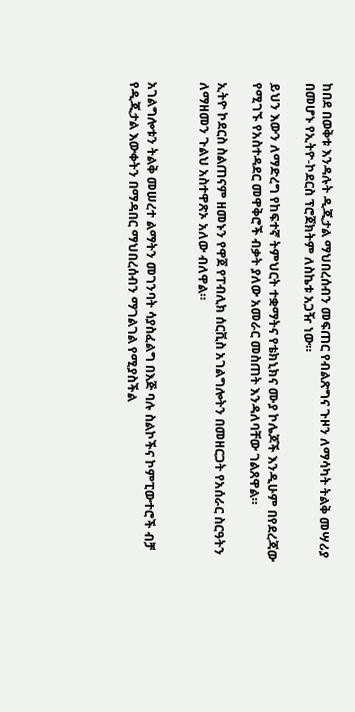ከበደ በወቅቱ እንዳሉት ዲጂታል ማህበረሰብን መፍጠር የብልጽግና ጉዞን ለማሳካት ትልቅ መሣሪያ በመሆኑ የኢትዮ-ኮደርስ ፕሮጀክትም ለስኬቱ አጋዥ ነው።

ይህን እውን ለማድረግ የከፍተኛ ትምህርት ተቋማትና የቴክኒክና ሙያ ኮሌጆች እንዲሁም በየደረጃው የሚገኙ የአስተዳደር መዋቅሮች ብቃት ያለው አመራር መስጠት እንዳለባቸው ገልጸዋል።

ኢትዮ ኮደርስ ስልጠናም ዘመኑን የዋጀ የፐብሊክ ሰርቪስ አገልግሎትን በመዘርጋት የአሰራር ስርዓትን ለማዘመን ጉልህ አስተዋጽኦ አለው ብለዋል።


አገልግሎቱን ትልቅ መሠረተ ልማትን መገንባት ሳያስፈልግ በእጅ ባሉ ስልኮችና ኮምፒውተሮች ብቻ የዲጂታል እውቀትን በማዳበር ማህበረሰብን ማገልገል የሚያስችል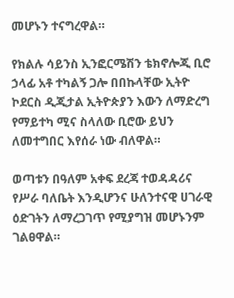መሆኑን ተናግረዋል።

የክልሉ ሳይንስ ኢንፎርሜሽን ቴክኖሎጂ ቢሮ ኃላፊ አቶ ተካልኝ ጋሎ በበኩላቸው ኢትዮ ኮደርስ ዲጂታል ኢትዮጵያን እውን ለማድረግ የማይተካ ሚና ስላለው ቢሮው ይህን ለመተግበር እየሰራ ነው ብለዋል።

ወጣቱን በዓለም አቀፍ ደረጃ ተወዳዳሪና የሥራ ባለቤት እንዲሆንና ሁለንተናዊ ሀገራዊ ዕድገትን ለማረጋገጥ የሚያግዝ መሆኑንም ገልፀዋል።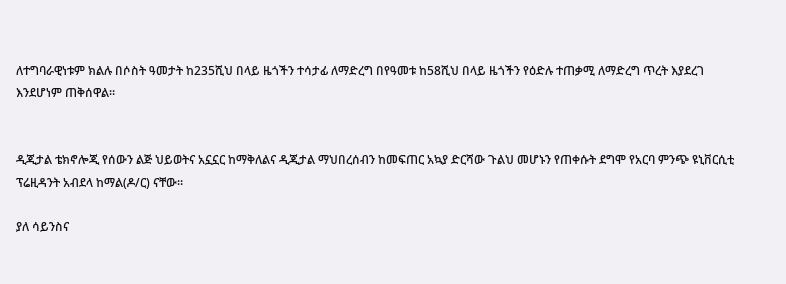ለተግባራዊነቱም ክልሉ በሶስት ዓመታት ከ235ሺህ በላይ ዜጎችን ተሳታፊ ለማድረግ በየዓመቱ ከ58ሺህ በላይ ዜጎችን የዕድሉ ተጠቃሚ ለማድረግ ጥረት እያደረገ እንደሆነም ጠቅሰዋል።


ዲጂታል ቴክኖሎጂ የሰውን ልጅ ህይወትና አኗኗር ከማቅለልና ዲጂታል ማህበረሰብን ከመፍጠር አኳያ ድርሻው ጉልህ መሆኑን የጠቀሱት ደግሞ የአርባ ምንጭ ዩኒቨርሲቲ ፕሬዚዳንት አብደላ ከማል(ዶ/ር) ናቸው።

ያለ ሳይንስና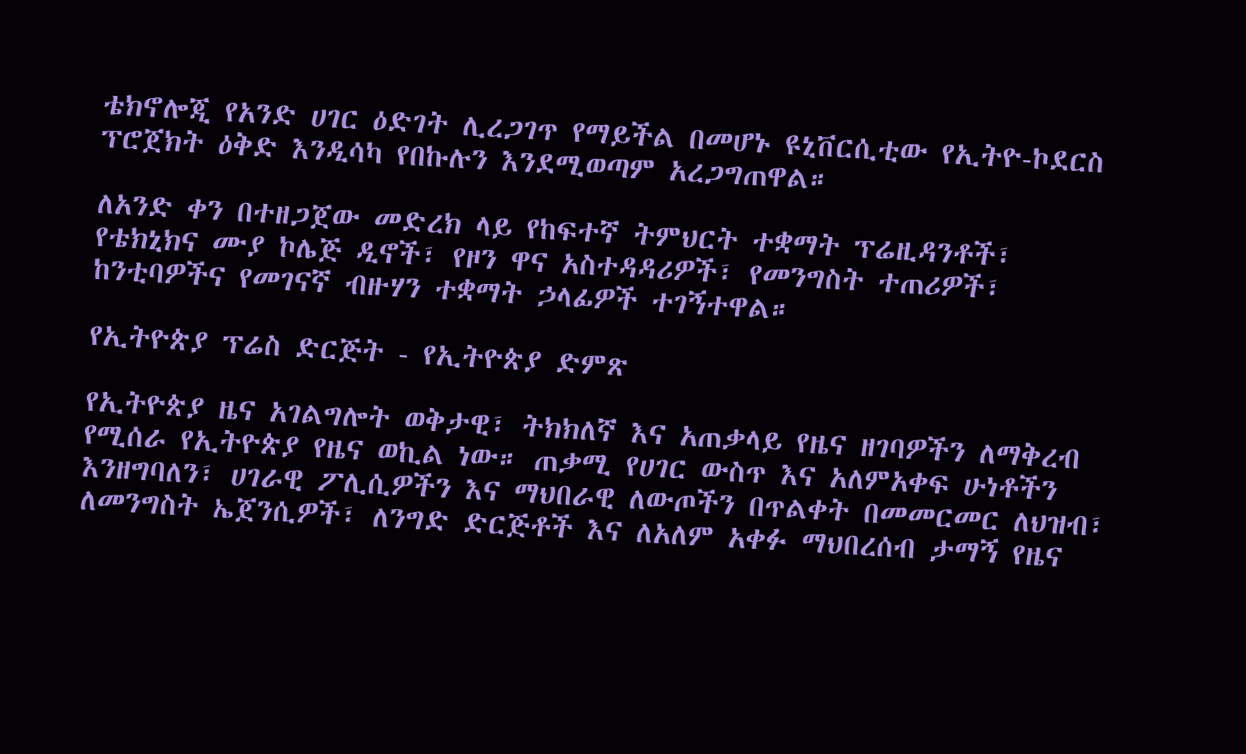ቴክኖሎጂ የአንድ ሀገር ዕድገት ሊረጋገጥ የማይችል በመሆኑ ዩኒቨርሲቲው የኢትዮ-ኮደርስ ፕሮጀክት ዕቅድ እንዲሳካ የበኩሉን እንደሚወጣም አረጋግጠዋል።

ለአንድ ቀን በተዘጋጀው መድረክ ላይ የከፍተኛ ትምህርት ተቋማት ፕሬዚዳንቶች፣ የቴክኒክና ሙያ ኮሌጅ ዲኖች፣ የዞን ዋና አስተዳዳሪዎች፣ የመንግስት ተጠሪዎች፣ ከንቲባዎችና የመገናኛ ብዙሃን ተቋማት ኃላፊዎች ተገኝተዋል።

የኢትዮጵያ ፕሬስ ድርጅት - የኢትዮጵያ ድምጽ

የኢትዮጵያ ዜና አገልግሎት ወቅታዊ፣ ትክክለኛ እና አጠቃላይ የዜና ዘገባዎችን ለማቅረብ የሚሰራ የኢትዮጵያ የዜና ወኪል ነው። ጠቃሚ የሀገር ውስጥ እና አለምአቀፍ ሁነቶችን እንዘግባለን፣ ሀገራዊ ፖሊሲዎችን እና ማህበራዊ ለውጦችን በጥልቀት በመመርመር ለህዝብ፣ ለመንግስት ኤጀንሲዎች፣ ለንግድ ድርጅቶች እና ለአለም አቀፉ ማህበረሰብ ታማኝ የዜና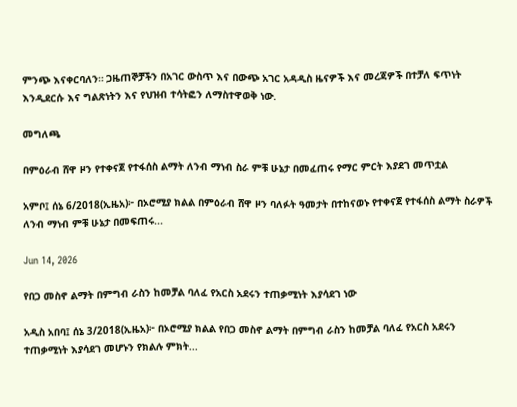ምንጭ እናቀርባለን። ጋዜጠኞቻችን በአገር ውስጥ እና በውጭ አገር አዳዲስ ዜናዎች እና መረጃዎች በተቻለ ፍጥነት እንዲደርሱ እና ግልጽነትን እና የህዝብ ተሳትፎን ለማስተዋወቅ ነው.

መግለጫ

በምዕራብ ሸዋ ዞን የተቀናጀ የተፋሰስ ልማት ለንብ ማነብ ስራ ምቹ ሁኔታ በመፈጠሩ የማር ምርት እያደገ መጥቷል

አምቦ፤ ሰኔ 6/2018(ኢዜአ)፦ በኦሮሚያ ክልል በምዕራብ ሸዋ ዞን ባለፉት ዓመታት በተከናወኑ የተቀናጀ የተፋሰስ ልማት ስራዎች ለንብ ማነብ ምቹ ሁኔታ በመፍጠሩ...

Jun 14, 2026

የበጋ መስኖ ልማት በምግብ ራስን ከመቻል ባለፈ የአርስ አደሩን ተጠቃሚነት እያሳደገ ነው

አዲስ አበባ፤ ሰኔ 3/2018(ኢዜአ)፦ በኦሮሚያ ክልል የበጋ መስኖ ልማት በምግብ ራስን ከመቻል ባለፈ የአርስ አደሩን ተጠቃሚነት እያሳደገ መሆኑን የክልሉ ምክት...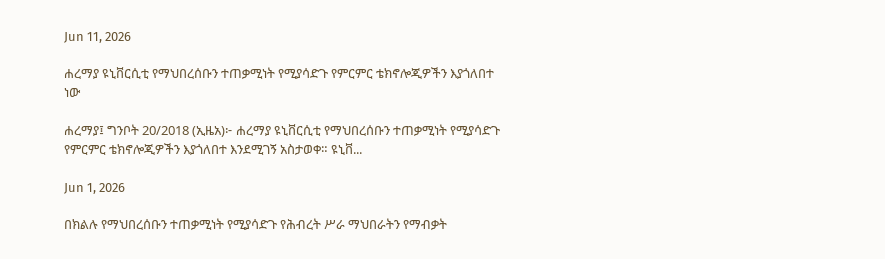Jun 11, 2026

ሐረማያ ዩኒቨርሲቲ የማህበረሰቡን ተጠቃሚነት የሚያሳድጉ የምርምር ቴክኖሎጂዎችን እያጎለበተ ነው

ሐረማያ፤ ግንቦት 20/2018 (ኢዜአ)፦ ሐረማያ ዩኒቨርሲቲ የማህበረሰቡን ተጠቃሚነት የሚያሳድጉ የምርምር ቴክኖሎጂዎችን እያጎለበተ እንደሚገኝ አስታወቀ። ዩኒቨ...

Jun 1, 2026

በክልሉ የማህበረሰቡን ተጠቃሚነት የሚያሳድጉ የሕብረት ሥራ ማህበራትን የማብቃት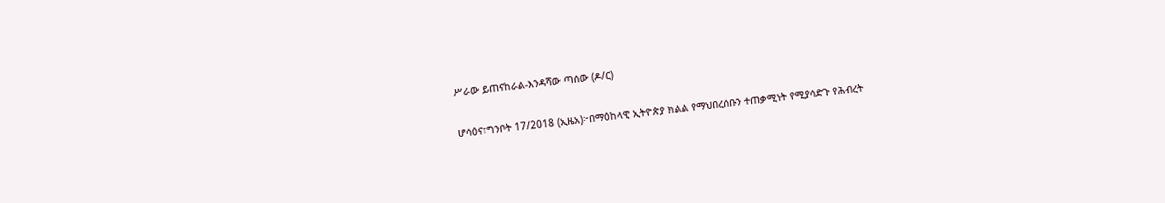ሥራው ይጠናከራል-እንዳሻው ጣሰው (ዶ/ር)

ሆሳዕና፣ግንቦት 17/2018 (ኢዜአ)፦በማዕከላዊ ኢትዮጵያ ክልል የማህበረሰቡን ተጠቃሚነት የሚያሳድጉ የሕብረት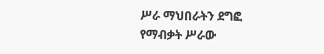ሥራ ማህበራትን ደግፎ የማብቃት ሥራው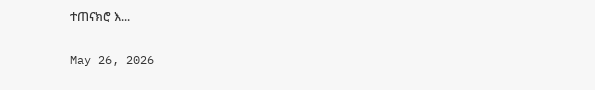ተጠናክሮ እ...

May 26, 2026